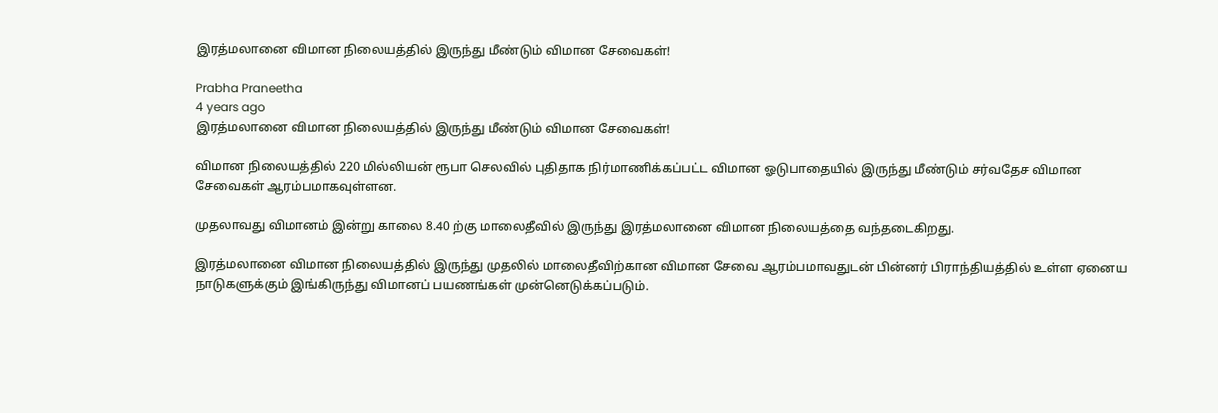இரத்மலானை விமான நிலையத்தில் இருந்து மீண்டும் விமான சேவைகள்!

Prabha Praneetha
4 years ago
இரத்மலானை விமான நிலையத்தில் இருந்து மீண்டும் விமான சேவைகள்!

விமான நிலையத்தில் 220 மில்லியன் ரூபா செலவில் புதிதாக நிர்மாணிக்கப்பட்ட விமான ஓடுபாதையில் இருந்து மீண்டும் சர்வதேச விமான சேவைகள் ஆரம்பமாகவுள்ளன.

முதலாவது விமானம் இன்று காலை 8.40 ற்கு மாலைதீவில் இருந்து இரத்மலானை விமான நிலையத்தை வந்தடைகிறது.

இரத்மலானை விமான நிலையத்தில் இருந்து முதலில் மாலைதீவிற்கான விமான சேவை ஆரம்பமாவதுடன் பின்னர் பிராந்தியத்தில் உள்ள ஏனைய நாடுகளுக்கும் இங்கிருந்து விமானப் பயணங்கள் முன்னெடுக்கப்படும்.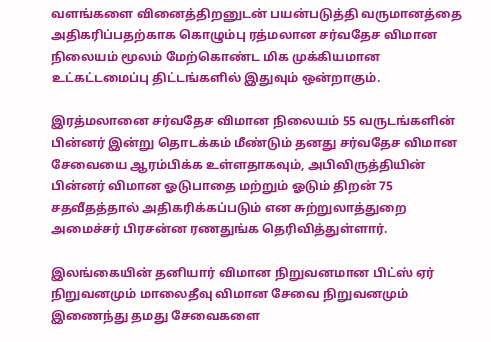வளங்களை வினைத்திறனுடன் பயன்படுத்தி வருமானத்தை அதிகரிப்பதற்காக கொழும்பு ரத்மலான சர்வதேச விமான நிலையம் மூலம் மேற்கொண்ட மிக முக்கியமான உட்கட்டமைப்பு திட்டங்களில் இதுவும் ஒன்றாகும்.

இரத்மலானை சர்வதேச விமான நிலையம் 55 வருடங்களின் பின்னர் இன்று தொடக்கம் மீண்டும் தனது சர்வதேச விமான சேவையை ஆரம்பிக்க உள்ளதாகவும், அபிவிருத்தியின் பின்னர் விமான ஓடுபாதை மற்றும் ஓடும் திறன் 75 சதவீதத்தால் அதிகரிக்கப்படும் என சுற்றுலாத்துறை அமைச்சர் பிரசன்ன ரணதுங்க தெரிவித்துள்ளார்.

இலங்கையின் தனியார் விமான நிறுவனமான பிட்ஸ் ஏர் நிறுவனமும் மாலைதீவு விமான சேவை நிறுவனமும் இணைந்து தமது சேவைகளை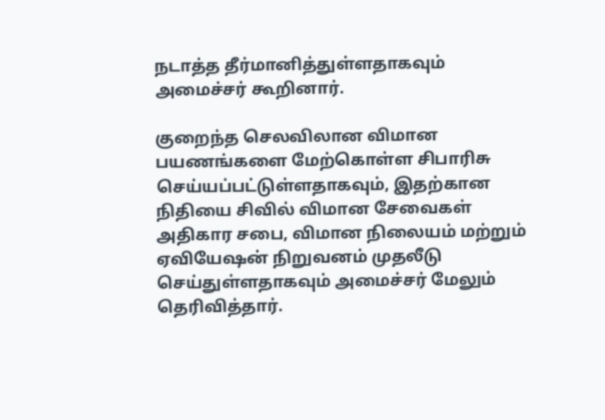நடாத்த தீர்மானித்துள்ளதாகவும் அமைச்சர் கூறினார்.

குறைந்த செலவிலான விமான பயணங்களை மேற்கொள்ள சிபாரிசு செய்யப்பட்டுள்ளதாகவும், இதற்கான நிதியை சிவில் விமான சேவைகள் அதிகார சபை, விமான நிலையம் மற்றும் ஏவியேஷன் நிறுவனம் முதலீடு செய்துள்ளதாகவும் அமைச்சர் மேலும் தெரிவித்தார்.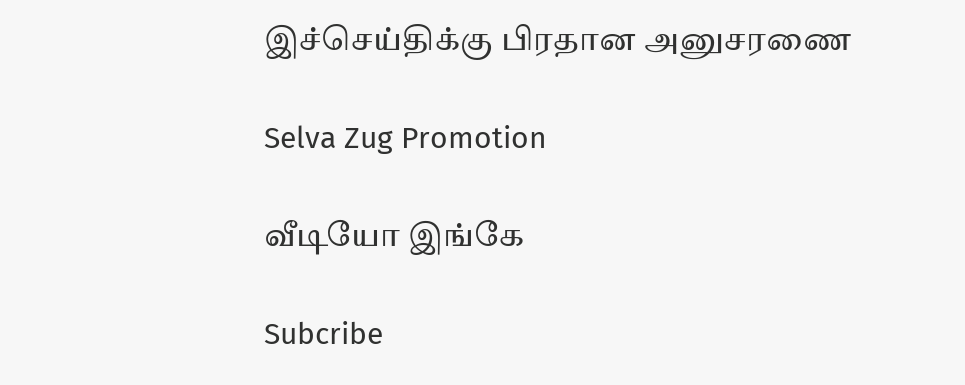இச்செய்திக்கு பிரதான அனுசரணை

Selva Zug Promotion

வீடியோ இங்கே

Subcribe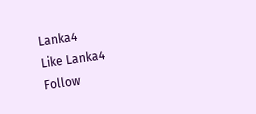Lanka4
Like Lanka4
Follow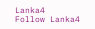Lanka4
Follow Lanka4